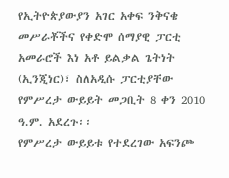የኢትዮጵያውያን አገር አቀፍ ንቅናቄ መሥራቾችና የቀድሞ ሰማያዊ ፓርቲ አመራሮች እነ አቶ ይልቃል ጌትነት (ኢንጂነር)፣ ስለአዲሱ ፓርቲያቸው የምሥረታ ውይይት መጋቢት 8 ቀን 2010 ዓ.ም. አደረጉ፡፡
የምሥረታ ውይይቱ የተደረገው አፍንጮ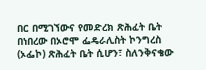በር በሚገኘውና የመድረክ ጽሕፈት ቤት በነበረው በኦሮሞ ፌዴራሊስት ኮንግረስ (ኦፌኮ) ጽሕፈት ቤት ሲሆን፣ ስለንቅናቄው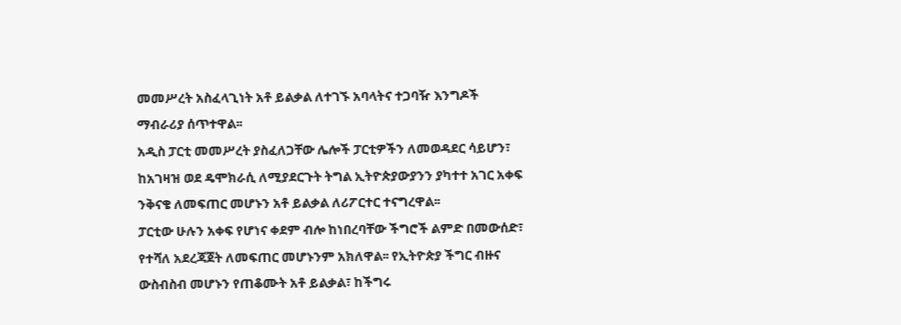መመሥረት አስፈላጊነት አቶ ይልቃል ለተገኙ አባላትና ተጋባዥ እንግዶች ማብራሪያ ሰጥተዋል፡፡
አዲስ ፓርቲ መመሥረት ያስፈለጋቸው ሌሎች ፓርቲዎችን ለመወዳደር ሳይሆን፣ ከአገዛዝ ወደ ዴሞክራሲ ለሚያደርጉት ትግል ኢትዮጵያውያንን ያካተተ አገር አቀፍ ንቅናቄ ለመፍጠር መሆኑን አቶ ይልቃል ለሪፖርተር ተናግረዋል፡፡
ፓርቲው ሁሉን አቀፍ የሆነና ቀደም ብሎ ከነበረባቸው ችግሮች ልምድ በመውሰድ፣ የተሻለ አደረጃጀት ለመፍጠር መሆኑንም አክለዋል፡፡ የኢትዮጵያ ችግር ብዙና ውስብስብ መሆኑን የጠቆሙት አቶ ይልቃል፣ ከችግሩ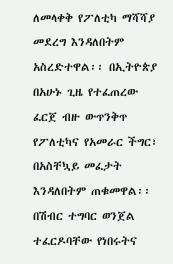ለመላቀቅ የፖለቲካ ማሻሻያ መደረግ እንዳለበትም አስረድተዋል፡፡ በኢትዮጵያ በአሁኑ ጊዜ የተፈጠረው ፈርጀ ብዙ ውጥንቅጥ የፖለቲካና የአመራር ችግር፣ በአስቸኳይ መፈታት እንዳለበትም ጠቁመዋል፡፡
በሽብር ተግባር ወንጀል ተፈርዶባቸው የነበሩትና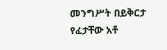መንግሥት በይቅርታ የፈታቸው አቶ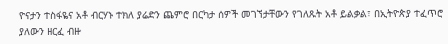ዮናታን ተስፋዬና አቶ ብርሃኑ ተክለ ያሬድን ጨምሮ በርካታ ሰዎች መገኘታቸውን የገለጹት አቶ ይልቃል፣ በኢትዮጵያ ተፈጥሮ ያለውን ዘርፈ ብዙ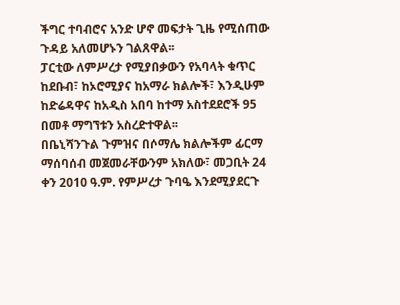ችግር ተባብሮና አንድ ሆኖ መፍታት ጊዜ የሚሰጠው ጉዳይ አለመሆኑን ገልጸዋል፡፡
ፓርቲው ለምሥረታ የሚያበቃውን የአባላት ቁጥር ከደቡብ፣ ከኦሮሚያና ከአማራ ክልሎች፣ እንዲሁም ከድሬዳዋና ከአዲስ አበባ ከተማ አስተደደሮች 95 በመቶ ማግኘቱን አስረድተዋል፡፡
በቤኒሻንጉል ጉምዝና በሶማሌ ክልሎችም ፊርማ ማሰባሰብ መጀመራቸውንም አክለው፣ መጋቢት 24 ቀን 2010 ዓ.ም. የምሥረታ ጉባዔ እንደሚያደርጉ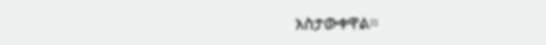አስታውቀዋል፡፡